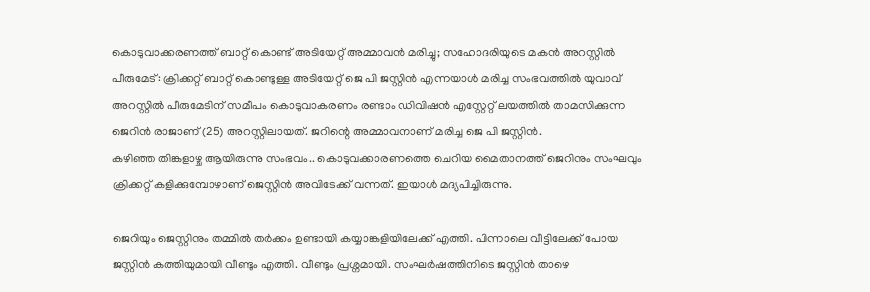കൊടുവാക്കരണത്ത് ബാറ്റ് കൊണ്ട് അടിയേറ്റ് അമ്മാവൻ മരിച്ചു; സഹോദരിയുടെ മകൻ അറസ്റ്റിൽ
പീരുമേട്: ക്രിക്കറ്റ് ബാറ്റ് കൊണ്ടുള്ള അടിയേറ്റ് ജെ പി ജസ്റ്റിൻ എന്നയാൾ മരിച്ച സംഭവത്തിൽ യുവാവ് അറസ്റ്റിൽ പീരുമേടിന് സമീപം കൊടുവാകരണം രണ്ടാം ഡിവിഷൻ എസ്റ്റേറ്റ് ലയത്തിൽ താമസിക്കുന്ന ജെറിൻ രാജാണ് (25) അറസ്റ്റിലായത്. ജറിന്റെ അമ്മാവനാണ് മരിച്ച ജെ പി ജസ്റ്റിൻ.
കഴിഞ്ഞ തിങ്കളാഴ്ച ആയിരുന്നു സംഭവം.. കൊടുവക്കാരണത്തെ ചെറിയ മൈതാനത്ത് ജെറിനും സംഘവും ക്രിക്കറ്റ് കളിക്കുമ്പോഴാണ് ജെസ്റ്റിൻ അവിടേക്ക് വന്നത്. ഇയാൾ മദ്യപിച്ചിരുന്നു.

ജെറിയും ജെസ്റ്റിനും തമ്മിൽ തർക്കം ഉണ്ടായി കയ്യാങ്കളിയിലേക്ക് എത്തി. പിന്നാലെ വീട്ടിലേക്ക് പോയ ജസ്റ്റിൻ കത്തിയുമായി വീണ്ടും എത്തി. വീണ്ടും പ്രശ്നമായി. സംഘർഷത്തിനിടെ ജസ്റ്റിൻ താഴെ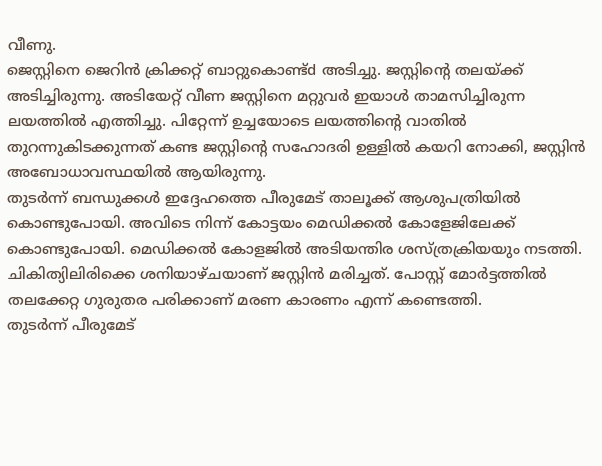വീണു.
ജെസ്റ്റിനെ ജെറിൻ ക്രിക്കറ്റ് ബാറ്റുകൊണ്ട്d അടിച്ചു. ജസ്റ്റിന്റെ തലയ്ക്ക് അടിച്ചിരുന്നു. അടിയേറ്റ് വീണ ജസ്റ്റിനെ മറ്റുവർ ഇയാൾ താമസിച്ചിരുന്ന ലയത്തിൽ എത്തിച്ചു. പിറ്റേന്ന് ഉച്ചയോടെ ലയത്തിന്റെ വാതിൽ തുറന്നുകിടക്കുന്നത് കണ്ട ജസ്റ്റിന്റെ സഹോദരി ഉള്ളിൽ കയറി നോക്കി, ജസ്റ്റിൻ അബോധാവസ്ഥയിൽ ആയിരുന്നു.
തുടർന്ന് ബന്ധുക്കൾ ഇദ്ദേഹത്തെ പീരുമേട് താലൂക്ക് ആശുപത്രിയിൽ കൊണ്ടുപോയി. അവിടെ നിന്ന് കോട്ടയം മെഡിക്കൽ കോളേജിലേക്ക് കൊണ്ടുപോയി. മെഡിക്കൽ കോളജിൽ അടിയന്തിര ശസ്ത്രക്രിയയും നടത്തി. ചികിത്യിലിരിക്കെ ശനിയാഴ്ചയാണ് ജസ്റ്റിൻ മരിച്ചത്. പോസ്റ്റ് മോർട്ടത്തിൽ തലക്കേറ്റ ഗുരുതര പരിക്കാണ് മരണ കാരണം എന്ന് കണ്ടെത്തി.
തുടർന്ന് പീരുമേട്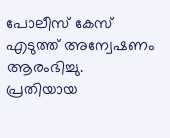പോലീസ് കേസ് എടുത്ത് അന്വേഷണം ആരംഭിച്ചു. പ്രതിയായ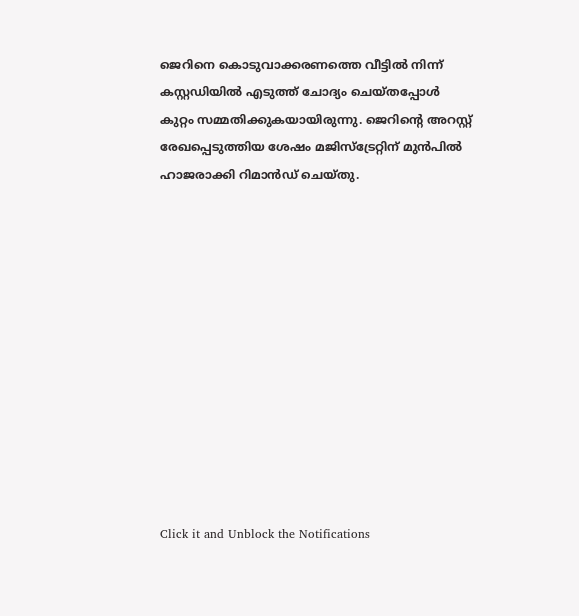ജെറിനെ കൊടുവാക്കരണത്തെ വീട്ടിൽ നിന്ന് കസ്റ്റഡിയിൽ എടുത്ത് ചോദ്യം ചെയ്തപ്പോൾ കുറ്റം സമ്മതിക്കുകയായിരുന്നു. ജെറിന്റെ അറസ്റ്റ് രേഖപ്പെടുത്തിയ ശേഷം മജിസ്ട്രേറ്റിന് മുൻപിൽ ഹാജരാക്കി റിമാൻഡ് ചെയ്തു.












Click it and Unblock the Notifications